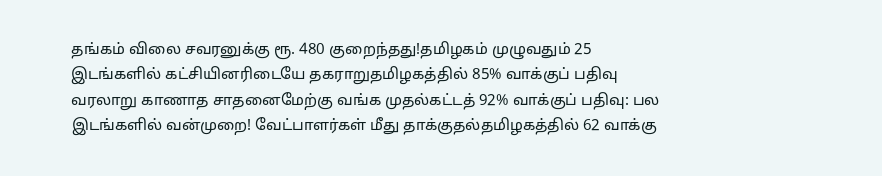தங்கம் விலை சவரனுக்கு ரூ. 480 குறைந்தது!தமிழகம் முழுவதும் 25 இடங்களில் கட்சியினரிடையே தகராறுதமிழகத்தில் 85% வாக்குப் பதிவு வரலாறு காணாத சாதனைமேற்கு வங்க முதல்கட்டத் 92% வாக்குப் பதிவு: பல இடங்களில் வன்முறை! வேட்பாளர்கள் மீது தாக்குதல்தமிழகத்தில் 62 வாக்கு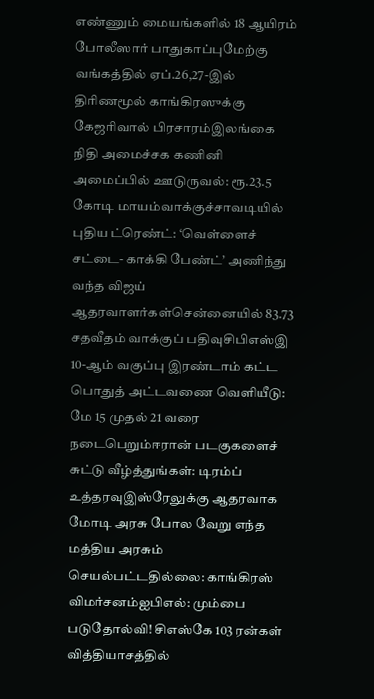எண்ணும் மையங்களில் 18 ஆயிரம் போலீஸார் பாதுகாப்புமேற்கு வங்கத்தில் ஏப்.26,27-இல் திரிணமூல் காங்கிரஸுக்கு கேஜரிவால் பிரசாரம்இலங்கை நிதி அமைச்சக கணினி அமைப்பில் ஊடுருவல்: ரூ.23.5 கோடி மாயம்வாக்குச்சாவடியில் புதிய ட்ரெண்ட்: ‘வெள்ளைச் சட்டை- காக்கி பேண்ட்’ அணிந்து வந்த விஜய் ஆதரவாளர்கள்சென்னையில் 83.73 சதவீதம் வாக்குப் பதிவுசிபிஎஸ்இ 10-ஆம் வகுப்பு இரண்டாம் கட்ட பொதுத் அட்டவணை வெளியீடு: மே 15 முதல் 21 வரை நடைபெறும்ஈரான் படகுகளைச் சுட்டு வீழ்த்துங்கள்: டிரம்ப் உத்தரவுஇஸ்ரேலுக்கு ஆதரவாக மோடி அரசு போல வேறு எந்த மத்திய அரசும் செயல்பட்டதில்லை: காங்கிரஸ் விமர்சனம்ஐபிஎல்: மும்பை படுதோல்வி! சிஎஸ்கே 103 ரன்கள் வித்தியாசத்தில்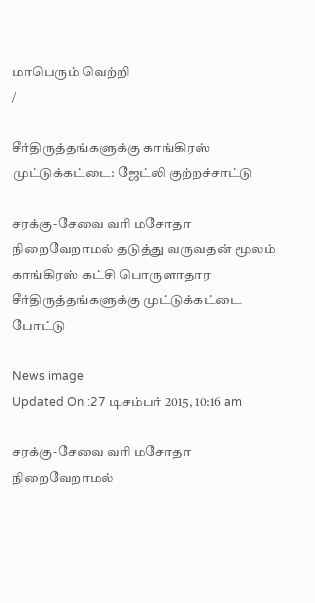மாபெரும் வெற்றி
/

சீர்திருத்தங்களுக்கு காங்கிரஸ் முட்டுக்கட்டை: ஜேட்லி குற்றச்சாட்டு

சரக்கு-சேவை வரி மசோதா நிறைவேறாமல் தடுத்து வருவதன் மூலம் காங்கிரஸ் கட்சி பொருளாதார சீர்திருத்தங்களுக்கு முட்டுக்கட்டை போட்டு

News image
Updated On :27 டிசம்பர் 2015, 10:16 am

சரக்கு-சேவை வரி மசோதா நிறைவேறாமல்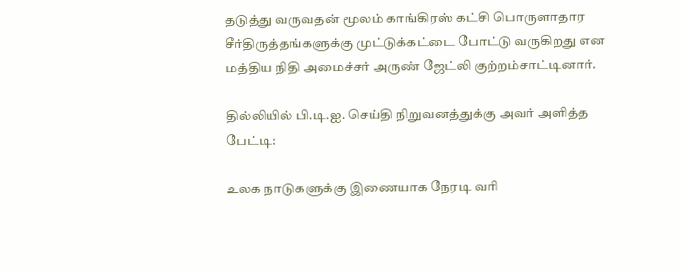தடுத்து வருவதன் மூலம் காங்கிரஸ் கட்சி பொருளாதார சீர்திருத்தங்களுக்கு முட்டுக்கட்டை போட்டு வருகிறது என மத்திய நிதி அமைச்சர் அருண் ஜேட்லி குற்றம்சாட்டினார்.

தில்லியில் பி.டி.ஐ. செய்தி நிறுவனத்துக்கு அவர் அளித்த பேட்டி:

உலக நாடுகளுக்கு இணையாக நேரடி வரி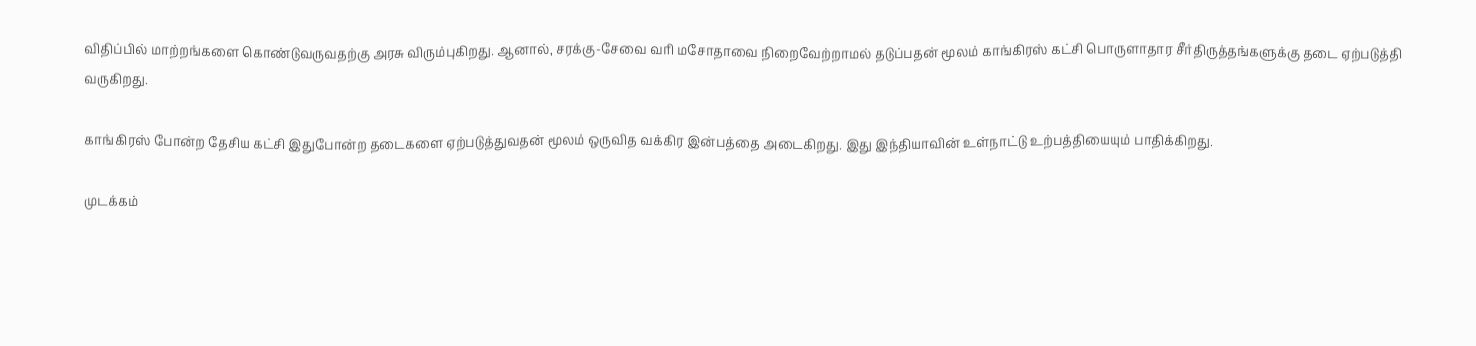விதிப்பில் மாற்றங்களை கொண்டுவருவதற்கு அரசு விரும்புகிறது. ஆனால், சரக்கு-சேவை வரி மசோதாவை நிறைவேற்றாமல் தடுப்பதன் மூலம் காங்கிரஸ் கட்சி பொருளாதார சீர்திருத்தங்களுக்கு தடை ஏற்படுத்தி வருகிறது.

காங்கிரஸ் போன்ற தேசிய கட்சி இதுபோன்ற தடைகளை ஏற்படுத்துவதன் மூலம் ஒருவித வக்கிர இன்பத்தை அடைகிறது. இது இந்தியாவின் உள்நாட்டு உற்பத்தியையும் பாதிக்கிறது.

முடக்கம்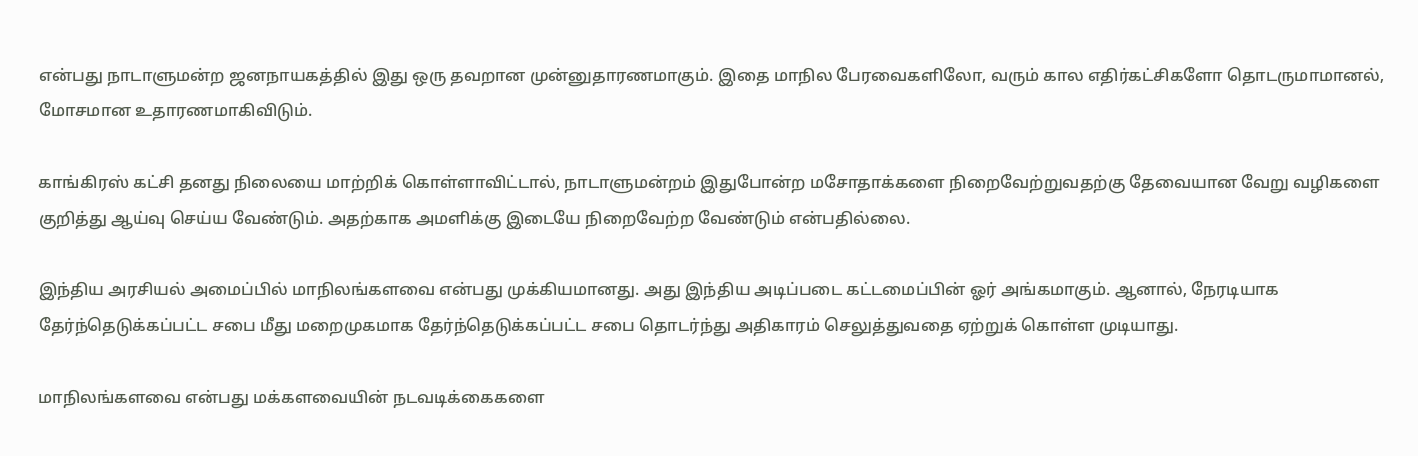என்பது நாடாளுமன்ற ஜனநாயகத்தில் இது ஒரு தவறான முன்னுதாரணமாகும். இதை மாநில பேரவைகளிலோ, வரும் கால எதிர்கட்சிகளோ தொடருமாமானல், மோசமான உதாரணமாகிவிடும்.

காங்கிரஸ் கட்சி தனது நிலையை மாற்றிக் கொள்ளாவிட்டால், நாடாளுமன்றம் இதுபோன்ற மசோதாக்களை நிறைவேற்றுவதற்கு தேவையான வேறு வழிகளை குறித்து ஆய்வு செய்ய வேண்டும். அதற்காக அமளிக்கு இடையே நிறைவேற்ற வேண்டும் என்பதில்லை.

இந்திய அரசியல் அமைப்பில் மாநிலங்களவை என்பது முக்கியமானது. அது இந்திய அடிப்படை கட்டமைப்பின் ஓர் அங்கமாகும். ஆனால், நேரடியாக தேர்ந்தெடுக்கப்பட்ட சபை மீது மறைமுகமாக தேர்ந்தெடுக்கப்பட்ட சபை தொடர்ந்து அதிகாரம் செலுத்துவதை ஏற்றுக் கொள்ள முடியாது.

மாநிலங்களவை என்பது மக்களவையின் நடவடிக்கைகளை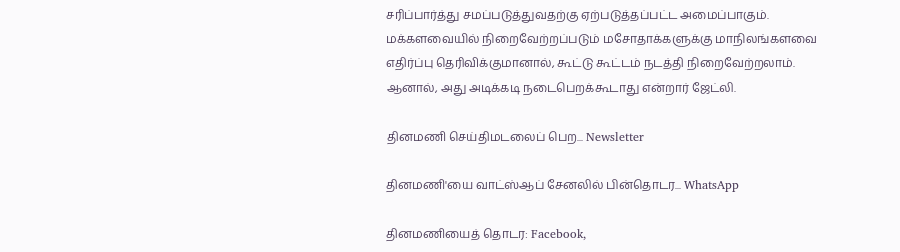சரிப்பார்த்து சமப்படுத்துவதற்கு ஏற்படுத்தப்பட்ட அமைப்பாகும். மக்களவையில் நிறைவேற்றப்படும் மசோதாக்களுக்கு மாநிலங்களவை எதிர்ப்பு தெரிவிக்குமானால், கூட்டு கூட்டம் நடத்தி நிறைவேற்றலாம். ஆனால், அது அடிக்கடி நடைபெறக்கூடாது என்றார் ஜேட்லி.

தினமணி செய்திமடலைப் பெற... Newsletter

தினமணி'யை வாட்ஸ்ஆப் சேனலில் பின்தொடர... WhatsApp

தினமணியைத் தொடர: Facebook,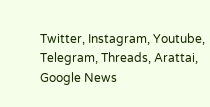Twitter, Instagram, Youtube, Telegram, Threads, Arattai, Google News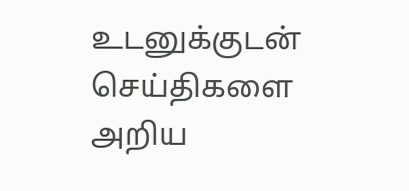உடனுக்குடன் செய்திகளை அறிய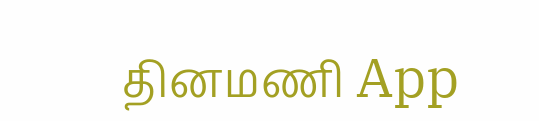தினமணி App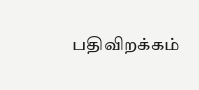பதிவிறக்கம்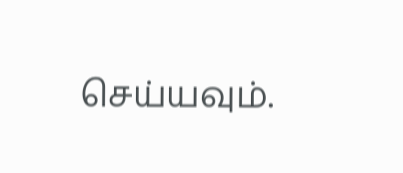செய்யவும்.